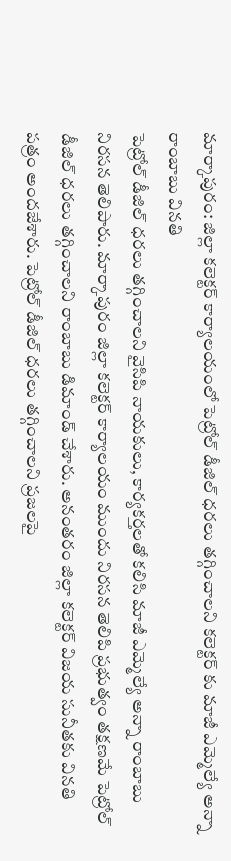మార్కాపురం: జిల్లా కలెక్టర్ కార్యాలయంలో పెట్రోల్ డీజిల్ ధరలు తగ్గించాలని కలెక్టర్ కు మాజీ ఎమ్మెల్యే అన్నా రాంబాబు వినతి
పెట్రోల్ డీజిల్ ధరలు తగ్గించాలని వైసిపి నాయకులు, కార్యకర్తలతో కలిసి మాజీ ఎమ్మెల్యే అన్నా రాంబాబు నిరసన తెలిపారు. మార్కాపురం జిల్లా కలెక్టర్ కార్యాలయం ముందు నిరసన తెలిపి ప్రభుత్వం తక్షణమే పెట్రోల్ డీజిల్ ధరలు తగ్గించాలని రాంబాబు డిమాండ్ చేశారు. అనంతరం జిల్లా కలెక్టర్ విజయ సునీతకు వినతి పత్రం అందజేశారు. పెట్రోల్ డీజిల్ ధరలు తగ్గించాలని ప్రజలపై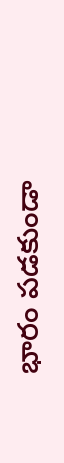భారం పడకుండా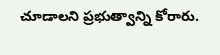చూడాలని ప్రభుత్వాన్ని కోరారు.